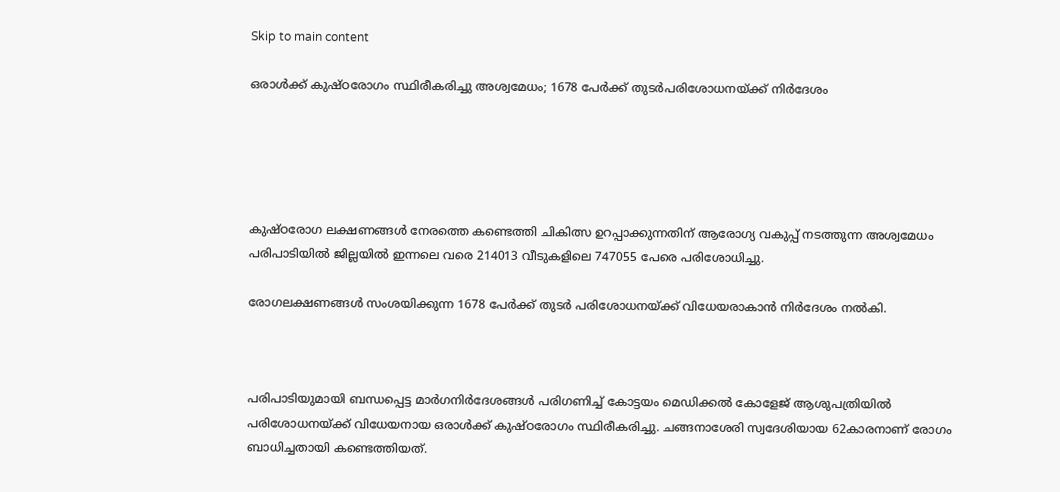Skip to main content

ഒരാള്‍ക്ക് കുഷ്ഠരോഗം സ്ഥിരീകരിച്ചു അശ്വമേധം; 1678 പേര്‍ക്ക് തുടര്‍പരിശോധനയ്ക്ക് നിര്‍ദേശം





കുഷ്ഠരോഗ ലക്ഷണങ്ങള്‍ നേരത്തെ കണ്ടെത്തി ചികിത്സ ഉറപ്പാക്കുന്നതിന് ആരോഗ്യ വകുപ്പ് നടത്തുന്ന അശ്വമേധം പരിപാടിയില്‍ ജില്ലയില്‍ ഇന്നലെ വരെ 214013 വീടുകളിലെ 747055 പേരെ പരിശോധിച്ചു.

രോഗലക്ഷണങ്ങള്‍ സംശയിക്കുന്ന 1678 പേര്‍ക്ക് തുടര്‍ പരിശോധനയ്ക്ക് വിധേയരാകാന്‍ നിര്‍ദേശം നല്‍കി.



പരിപാടിയുമായി ബന്ധപ്പെട്ട മാര്‍ഗനിര്‍ദേശങ്ങള്‍ പരിഗണിച്ച് കോട്ടയം മെഡിക്കല്‍ കോളേജ് ആശുപത്രിയില്‍ പരിശോധനയ്ക്ക് വിധേയനായ ഒരാള്‍ക്ക് കുഷ്ഠരോഗം സ്ഥിരീകരിച്ചു. ചങ്ങനാശേരി സ്വദേശിയായ 62കാരനാണ് രോഗം ബാധിച്ചതായി കണ്ടെത്തിയത്.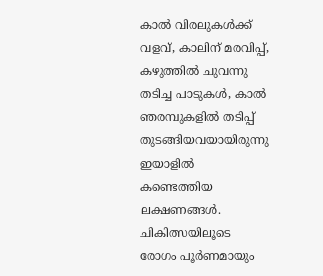കാല്‍ വിരലുകള്‍ക്ക് വളവ്, കാലിന് മരവിപ്പ്, കഴുത്തില്‍ ചുവന്നു തടിച്ച പാടുകള്‍, കാല്‍ ഞരമ്പുകളില്‍ തടിപ്പ് തുടങ്ങിയവയായിരുന്നു ഇയാളില്‍ കണ്ടെത്തിയ ലക്ഷണങ്ങള്‍. ചികിത്സയിലൂടെ രോഗം പൂര്‍ണമായും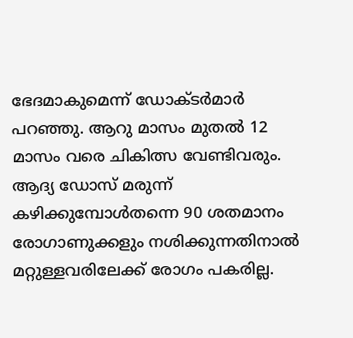ഭേദമാകുമെന്ന് ഡോക്ടര്‍മാര്‍ പറഞ്ഞു. ആറു മാസം മുതല്‍ 12 മാസം വരെ ചികിത്സ വേണ്ടിവരും. ആദ്യ ഡോസ് മരുന്ന് കഴിക്കുമ്പോള്‍തന്നെ 90 ശതമാനം രോഗാണുക്കളും നശിക്കുന്നതിനാല്‍ മറ്റുള്ളവരിലേക്ക് രോഗം പകരില്ല.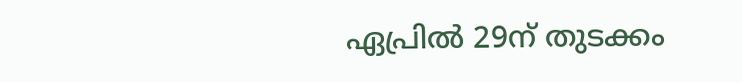ഏപ്രില്‍ 29ന് തുടക്കം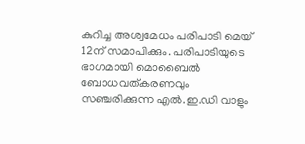കുറിച്ച അശ്വമേധം പരിപാടി മെയ് 12ന് സമാപിക്കും. പരിപാടിയുടെ ഭാഗമായി മൊബൈല്‍ ബോധവത്കരണവും സഞ്ചരിക്കുന്ന എല്‍.ഇ.ഡി വാളും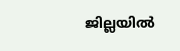ജില്ലയില്‍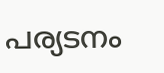പര്യടനം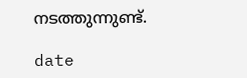നടത്തുന്നുണ്ട്.

date